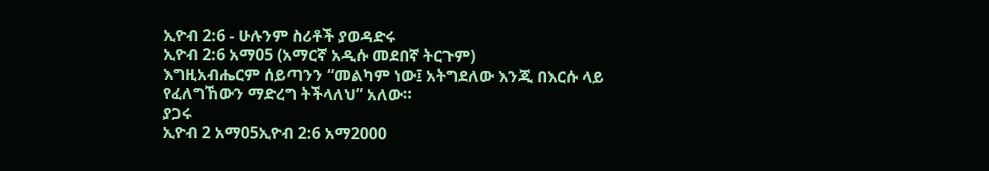ኢዮብ 2:6 - ሁሉንም ስሪቶች ያወዳድሩ
ኢዮብ 2:6 አማ05 (አማርኛ አዲሱ መደበኛ ትርጉም)
እግዚአብሔርም ሰይጣንን “መልካም ነው፤ አትግደለው እንጂ በእርሱ ላይ የፈለግኸውን ማድረግ ትችላለህ” አለው።
ያጋሩ
ኢዮብ 2 አማ05ኢዮብ 2:6 አማ2000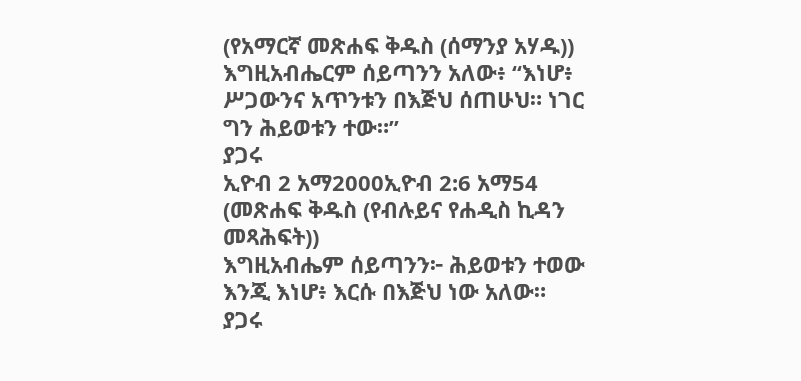(የአማርኛ መጽሐፍ ቅዱስ (ሰማንያ አሃዱ))
እግዚአብሔርም ሰይጣንን አለው፥ “እነሆ፥ ሥጋውንና አጥንቱን በእጅህ ሰጠሁህ። ነገር ግን ሕይወቱን ተው።”
ያጋሩ
ኢዮብ 2 አማ2000ኢዮብ 2:6 አማ54 (መጽሐፍ ቅዱስ (የብሉይና የሐዲስ ኪዳን መጻሕፍት))
እግዚአብሔም ሰይጣንን፦ ሕይወቱን ተወው እንጂ እነሆ፥ እርሱ በእጅህ ነው አለው።
ያጋሩ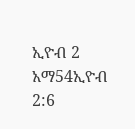ኢዮብ 2 አማ54ኢዮብ 2:6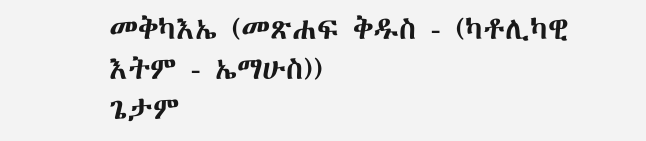መቅካእኤ (መጽሐፍ ቅዱስ - (ካቶሊካዊ እትም - ኤማሁስ))
ጌታም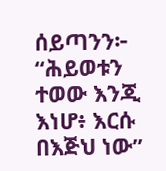ሰይጣንን፦ “ሕይወቱን ተወው እንጂ እነሆ፥ እርሱ በእጅህ ነው”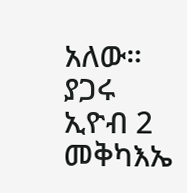አለው።
ያጋሩ
ኢዮብ 2 መቅካእኤ